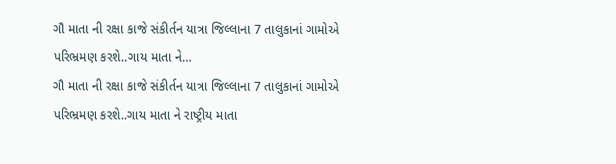ગૌ માતા ની રક્ષા કાજે સંકીર્તન યાત્રા જિલ્લાના 7 તાલુકાનાં ગામોએ પરિભ્રમણ કરશે..ગાય માતા ને…
ગૌ માતા ની રક્ષા કાજે સંકીર્તન યાત્રા જિલ્લાના 7 તાલુકાનાં ગામોએ પરિભ્રમણ કરશે..ગાય માતા ને રાષ્ટ્રીય માતા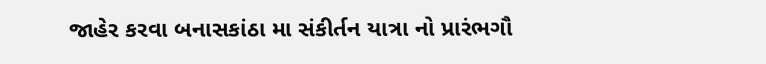જાહેર કરવા બનાસકાંઠા મા સંકીર્તન યાત્રા નો પ્રારંભગૌ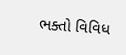ભક્તો વિવિધ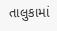તાલુકામાં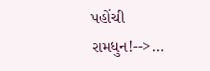પહોંચી રામધુન!-->…